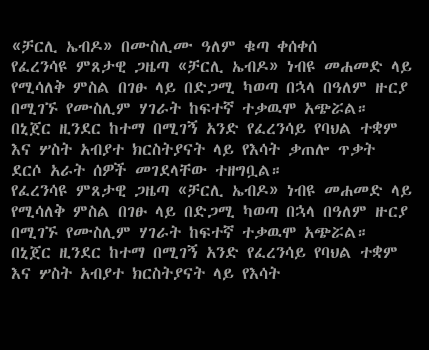«ቻርሊ ኤብዶ» በሙስሊሙ ዓለም ቁጣ ቀሰቀሰ
የፈረንሳዩ ምጸታዊ ጋዜጣ «ቻርሊ ኤብዶ» ነብዩ መሐመድ ላይ የሚሳለቅ ምስል በገፁ ላይ በድጋሚ ካወጣ በኋላ በዓለም ዙርያ በሚገኙ የሙስሊም ሃገራት ከፍተኛ ተቃዉሞ አጭሯል። በኒጀር ዚንደር ከተማ በሚገኝ አንድ የፈረንሳይ የባህል ተቋም እና ሦስት አብያተ ክርስትያናት ላይ የእሳት ቃጠሎ ጥቃት ደርሶ አራት ሰዎች መገደላቸው ተዘግቧል።
የፈረንሳዩ ምጸታዊ ጋዜጣ «ቻርሊ ኤብዶ» ነብዩ መሐመድ ላይ የሚሳለቅ ምስል በገፁ ላይ በድጋሚ ካወጣ በኋላ በዓለም ዙርያ በሚገኙ የሙስሊም ሃገራት ከፍተኛ ተቃዉሞ አጭሯል። በኒጀር ዚንደር ከተማ በሚገኝ አንድ የፈረንሳይ የባህል ተቋም እና ሦስት አብያተ ክርስትያናት ላይ የእሳት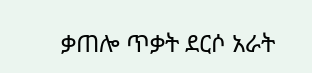ቃጠሎ ጥቃት ደርሶ አራት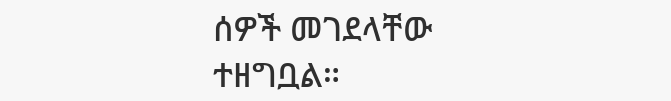ሰዎች መገደላቸው ተዘግቧል።